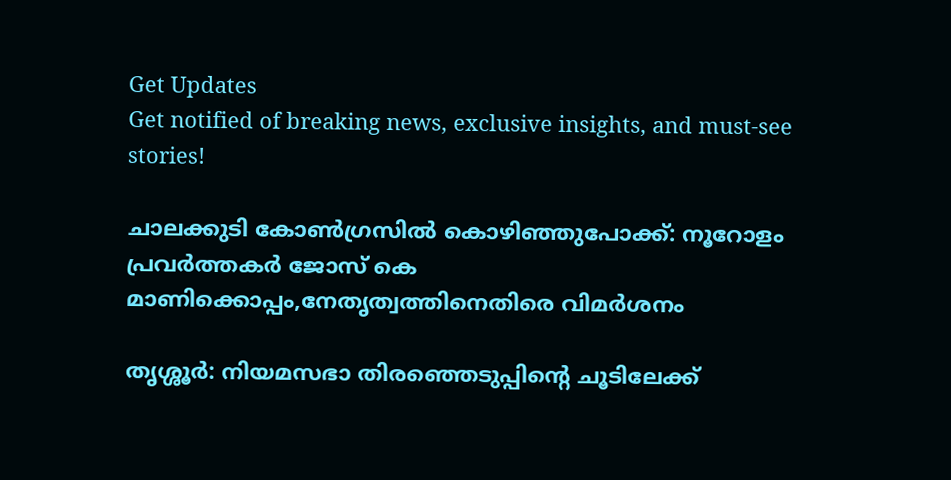Get Updates
Get notified of breaking news, exclusive insights, and must-see stories!

ചാലക്കുടി കോൺഗ്രസിൽ കൊഴിഞ്ഞുപോക്ക്: നൂറോളം പ്രവർത്തകർ ജോസ് കെ മാണിക്കൊപ്പം,നേതൃത്വത്തിനെതിരെ വിമർശനം

തൃശ്ശൂർ: നിയമസഭാ തിരഞ്ഞെടുപ്പിന്റെ ചൂടിലേക്ക്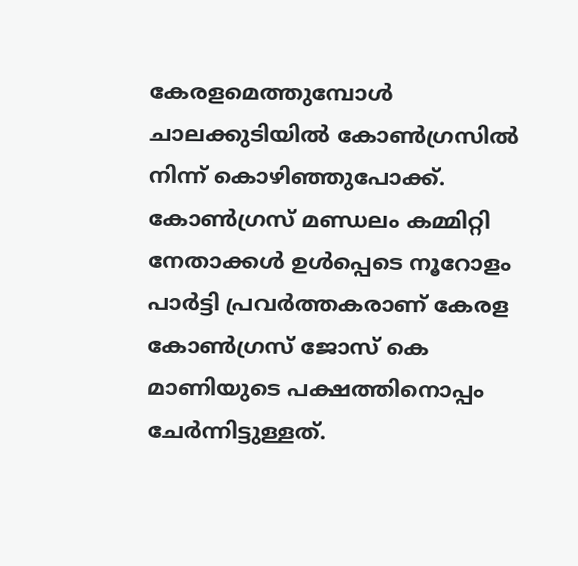കേരളമെത്തുമ്പോള്‍ ചാലക്കുടിയിൽ കോൺഗ്രസിൽ നിന്ന് കൊഴിഞ്ഞുപോക്ക്. കോണ്‍ഗ്രസ് മണ്ഡലം കമ്മിറ്റി നേതാക്കള്‍ ഉള്‍പ്പെടെ നൂറോളം പാർട്ടി പ്രവര്‍ത്തകരാണ് കേരള കോണ്‍ഗ്രസ് ജോസ് കെ മാണിയുടെ പക്ഷത്തിനൊപ്പം ചേര്‍ന്നിട്ടുള്ളത്.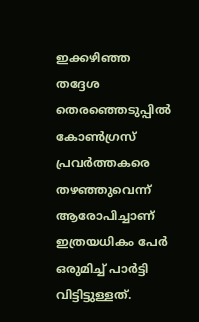ഇക്കഴിഞ്ഞ തദ്ദേശ തെരഞ്ഞെടുപ്പില്‍ കോണ്‍ഗ്രസ് പ്രവര്‍ത്തകരെ തഴഞ്ഞുവെന്ന് ആരോപിച്ചാണ് ഇത്രയധികം പേർ ഒരുമിച്ച് പാർട്ടി വിട്ടിട്ടുള്ളത്.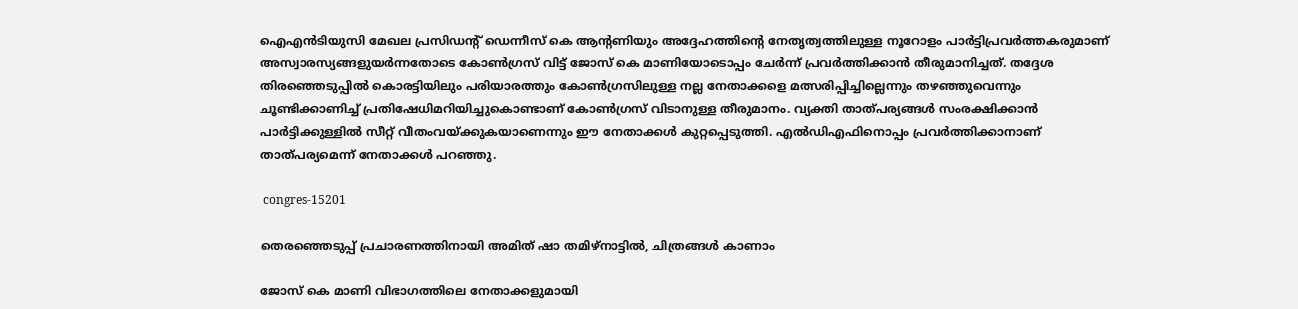ഐഎന്‍ടിയുസി മേഖല പ്രസിഡന്റ് ഡെന്നീസ് കെ ആന്റണിയും അദ്ദേഹത്തിന്റെ നേതൃത്വത്തിലുള്ള നൂറോളം പാർട്ടിപ്രവർത്തകരുമാണ് അസ്വാരസ്യങ്ങളുയർന്നതോടെ കോൺഗ്രസ് വിട്ട് ജോസ് കെ മാണിയോടൊപ്പം ചേർന്ന് പ്രവര്‍ത്തിക്കാന്‍ തീരുമാനിച്ചത്. തദ്ദേശ തിരഞ്ഞെടുപ്പില്‍ കൊരട്ടിയിലും പരിയാരത്തും കോൺഗ്രസിലുള്ള നല്ല നേതാക്കളെ മത്സരിപ്പിച്ചില്ലെന്നും തഴഞ്ഞുവെന്നും ചൂണ്ടിക്കാണിച്ച് പ്രതിഷേധിമറിയിച്ചുകൊണ്ടാണ് കോൺഗ്രസ് വിടാനുള്ള തീരുമാനം. വ്യക്തി താത്പര്യങ്ങള്‍ സംരക്ഷിക്കാന്‍ പാർട്ടിക്കുള്ളിൽ സീറ്റ് വീതംവയ്ക്കുകയാണെന്നും ഈ നേതാക്കള്‍ കുറ്റപ്പെടുത്തി. എല്‍ഡിഎഫിനൊപ്പം പ്രവര്‍ത്തിക്കാനാണ് താത്പര്യമെന്ന് നേതാക്കൾ പറഞ്ഞു.

 congres-15201

തെരഞ്ഞെടുപ്പ് പ്രചാരണത്തിനായി അമിത് ഷാ തമിഴ്‌നാട്ടില്‍, ചിത്രങ്ങള്‍ കാണാം

ജോസ് കെ മാണി വിഭാഗത്തിലെ നേതാക്കളുമായി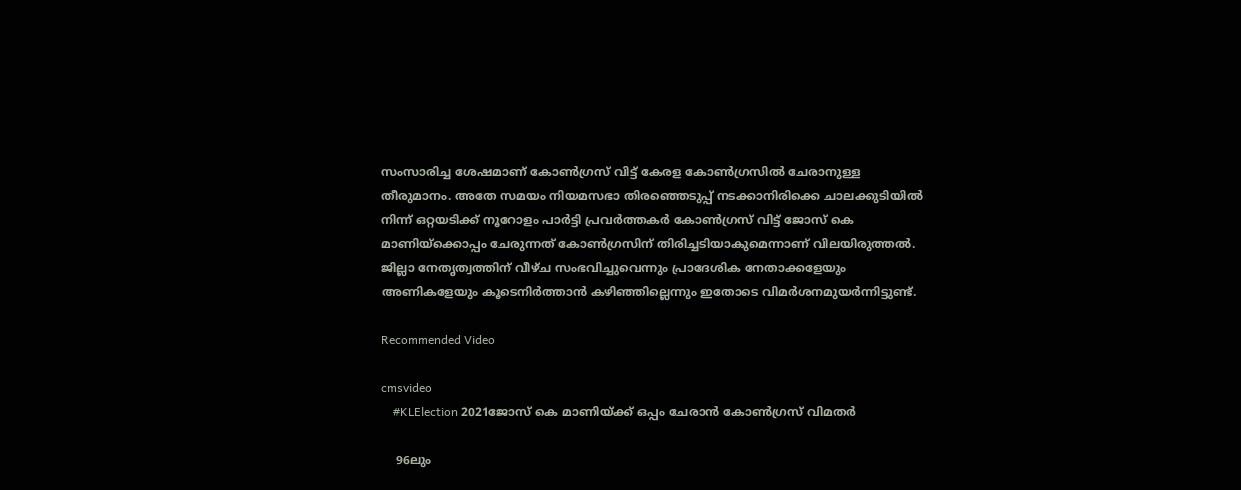സംസാരിച്ച ശേഷമാണ് കോൺഗ്രസ് വിട്ട് കേരള കോൺഗ്രസിൽ ചേരാനുള്ള തീരുമാനം. അതേ സമയം നിയമസഭാ തിരഞ്ഞെടുപ്പ് നടക്കാനിരിക്കെ ചാലക്കുടിയില്‍ നിന്ന് ഒറ്റയടിക്ക് നൂറോളം പാർട്ടി പ്രവർത്തകർ കോൺഗ്രസ് വിട്ട് ജോസ് കെ മാണിയ്ക്കൊപ്പം ചേരുന്നത് കോണ്‍ഗ്രസിന് തിരിച്ചടിയാകുമെന്നാണ് വിലയിരുത്തൽ. ജില്ലാ നേതൃത്വത്തിന് വീഴ്ച സംഭവിച്ചുവെന്നും പ്രാദേശിക നേതാക്കളേയും അണികളേയും കൂടെനിര്‍ത്താന്‍ കഴിഞ്ഞില്ലെന്നും ഇതോടെ വിമര്‍ശനമുയർന്നിട്ടുണ്ട്.

Recommended Video

cmsvideo
    #KLElection 2021ജോസ് കെ മാണിയ്ക്ക് ഒപ്പം ചേരാൻ കോൺഗ്രസ് വിമതർ

    96ലും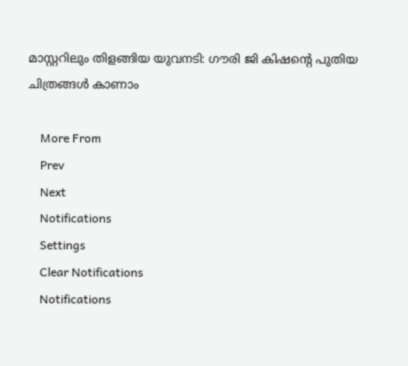മാസ്റ്ററിലും തിളങ്ങിയ യുവനടി: ഗൗരി ജി കിഷന്റെ പുതിയ ചിത്രങ്ങള്‍ കാണാം

    More From
    Prev
    Next
    Notifications
    Settings
    Clear Notifications
    Notifications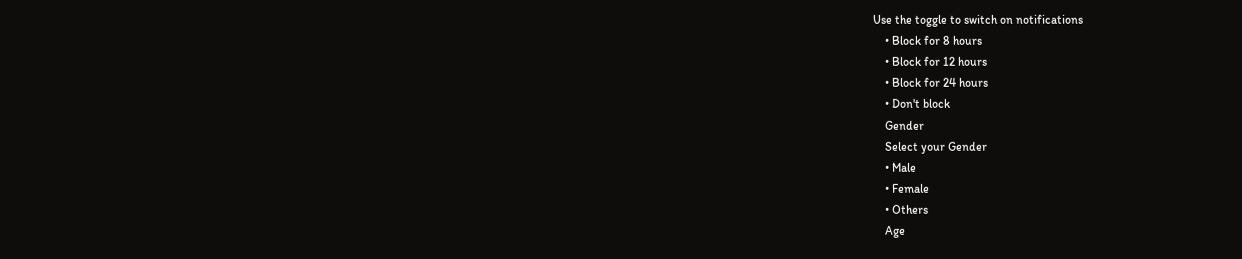Use the toggle to switch on notifications
    • Block for 8 hours
    • Block for 12 hours
    • Block for 24 hours
    • Don't block
    Gender
    Select your Gender
    • Male
    • Female
    • Others
    Age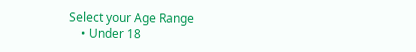Select your Age Range
    • Under 18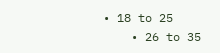• 18 to 25
    • 26 to 35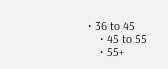• 36 to 45
    • 45 to 55
    • 55+